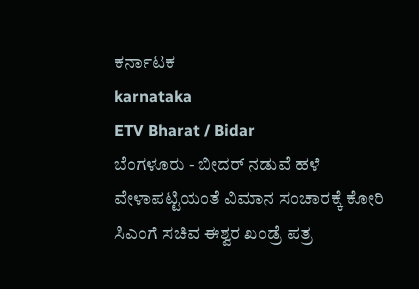ಕರ್ನಾಟಕ
karnataka
ETV Bharat / Bidar
ಬೆಂಗಳೂರು - ಬೀದರ್ ನಡುವೆ ಹಳೆ ವೇಳಾಪಟ್ಟಿಯಂತೆ ವಿಮಾನ ಸಂಚಾರಕ್ಕೆ ಕೋರಿ ಸಿಎಂಗೆ ಸಚಿವ ಈಶ್ವರ ಖಂಡ್ರೆ ಪತ್ರ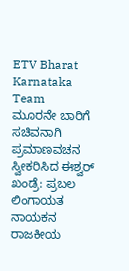ETV Bharat Karnataka Team
ಮೂರನೇ ಬಾರಿಗೆ ಸಚಿವನಾಗಿ ಪ್ರಮಾಣವಚನ ಸ್ವೀಕರಿಸಿದ ಈಶ್ವರ್ ಖಂಡ್ರೆ: ಪ್ರಬಲ ಲಿಂಗಾಯತ ನಾಯಕನ ರಾಜಕೀಯ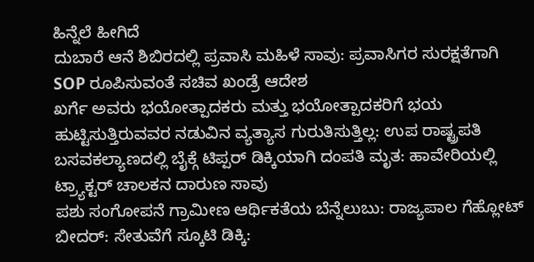ಹಿನ್ನೆಲೆ ಹೀಗಿದೆ
ದುಬಾರೆ ಆನೆ ಶಿಬಿರದಲ್ಲಿ ಪ್ರವಾಸಿ ಮಹಿಳೆ ಸಾವು: ಪ್ರವಾಸಿಗರ ಸುರಕ್ಷತೆಗಾಗಿ SOP ರೂಪಿಸುವಂತೆ ಸಚಿವ ಖಂಡ್ರೆ ಆದೇಶ
ಖರ್ಗೆ ಅವರು ಭಯೋತ್ಪಾದಕರು ಮತ್ತು ಭಯೋತ್ಪಾದಕರಿಗೆ ಭಯ ಹುಟ್ಟಿಸುತ್ತಿರುವವರ ನಡುವಿನ ವ್ಯತ್ಯಾಸ ಗುರುತಿಸುತ್ತಿಲ್ಲ: ಉಪ ರಾಷ್ಟ್ರಪತಿ
ಬಸವಕಲ್ಯಾಣದಲ್ಲಿ ಬೈಕ್ಗೆ ಟಿಪ್ಪರ್ ಡಿಕ್ಕಿಯಾಗಿ ದಂಪತಿ ಮೃತ: ಹಾವೇರಿಯಲ್ಲಿ ಟ್ರ್ಯಾಕ್ಟರ್ ಚಾಲಕನ ದಾರುಣ ಸಾವು
ಪಶು ಸಂಗೋಪನೆ ಗ್ರಾಮೀಣ ಆರ್ಥಿಕತೆಯ ಬೆನ್ನೆಲುಬು: ರಾಜ್ಯಪಾಲ ಗೆಹ್ಲೋಟ್
ಬೀದರ್: ಸೇತುವೆಗೆ ಸ್ಕೂಟಿ ಡಿಕ್ಕಿ: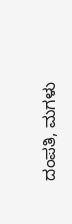ದಂಪತಿ, ಮಗಳು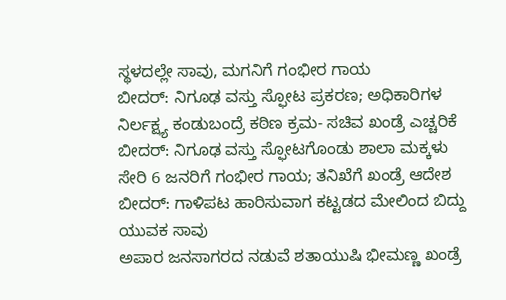ಸ್ಥಳದಲ್ಲೇ ಸಾವು, ಮಗನಿಗೆ ಗಂಭೀರ ಗಾಯ
ಬೀದರ್: ನಿಗೂಢ ವಸ್ತು ಸ್ಫೋಟ ಪ್ರಕರಣ; ಅಧಿಕಾರಿಗಳ ನಿರ್ಲಕ್ಷ್ಯ ಕಂಡುಬಂದ್ರೆ ಕಠಿಣ ಕ್ರಮ- ಸಚಿವ ಖಂಡ್ರೆ ಎಚ್ಚರಿಕೆ
ಬೀದರ್: ನಿಗೂಢ ವಸ್ತು ಸ್ಫೋಟಗೊಂಡು ಶಾಲಾ ಮಕ್ಕಳು ಸೇರಿ 6 ಜನರಿಗೆ ಗಂಭೀರ ಗಾಯ; ತನಿಖೆಗೆ ಖಂಡ್ರೆ ಆದೇಶ
ಬೀದರ್: ಗಾಳಿಪಟ ಹಾರಿಸುವಾಗ ಕಟ್ಟಡದ ಮೇಲಿಂದ ಬಿದ್ದು ಯುವಕ ಸಾವು
ಅಪಾರ ಜನಸಾಗರದ ನಡುವೆ ಶತಾಯುಷಿ ಭೀಮಣ್ಣ ಖಂಡ್ರೆ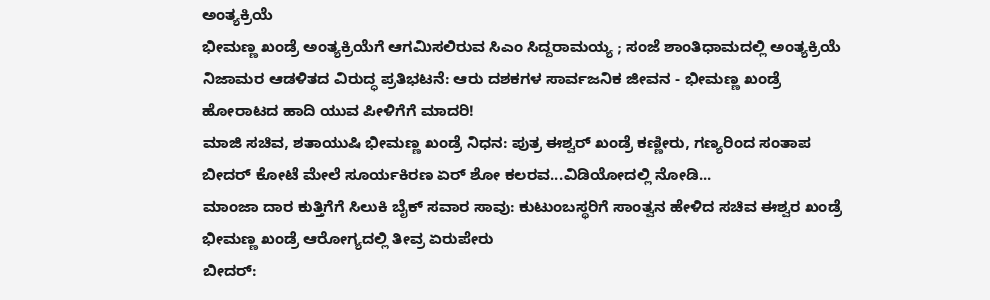ಅಂತ್ಯಕ್ರಿಯೆ
ಭೀಮಣ್ಣ ಖಂಡ್ರೆ ಅಂತ್ಯಕ್ರಿಯೆಗೆ ಆಗಮಿಸಲಿರುವ ಸಿಎಂ ಸಿದ್ದರಾಮಯ್ಯ ; ಸಂಜೆ ಶಾಂತಿಧಾಮದಲ್ಲಿ ಅಂತ್ಯಕ್ರಿಯೆ
ನಿಜಾಮರ ಆಡಳಿತದ ವಿರುದ್ಧ ಪ್ರತಿಭಟನೆ: ಆರು ದಶಕಗಳ ಸಾರ್ವಜನಿಕ ಜೀವನ - ಭೀಮಣ್ಣ ಖಂಡ್ರೆ ಹೋರಾಟದ ಹಾದಿ ಯುವ ಪೀಳಿಗೆಗೆ ಮಾದರಿ!
ಮಾಜಿ ಸಚಿವ, ಶತಾಯುಷಿ ಭೀಮಣ್ಣ ಖಂಡ್ರೆ ನಿಧನ: ಪುತ್ರ ಈಶ್ವರ್ ಖಂಡ್ರೆ ಕಣ್ಣೀರು, ಗಣ್ಯರಿಂದ ಸಂತಾಪ
ಬೀದರ್ ಕೋಟೆ ಮೇಲೆ ಸೂರ್ಯಕಿರಣ ಏರ್ ಶೋ ಕಲರವ...ವಿಡಿಯೋದಲ್ಲಿ ನೋಡಿ...
ಮಾಂಜಾ ದಾರ ಕುತ್ತಿಗೆಗೆ ಸಿಲುಕಿ ಬೈಕ್ ಸವಾರ ಸಾವು: ಕುಟುಂಬಸ್ಥರಿಗೆ ಸಾಂತ್ವನ ಹೇಳಿದ ಸಚಿವ ಈಶ್ವರ ಖಂಡ್ರೆ
ಭೀಮಣ್ಣ ಖಂಡ್ರೆ ಆರೋಗ್ಯದಲ್ಲಿ ತೀವ್ರ ಏರುಪೇರು
ಬೀದರ್: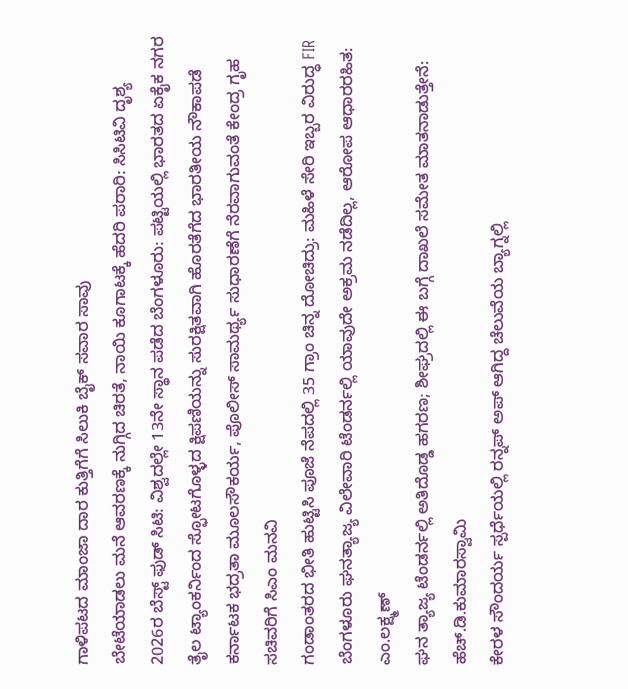ಗಾಳಿಪಟದ ಮಾಂಜಾ ದಾರ ಕುತ್ತಿಗೆಗೆ ಸಿಲುಕಿ ಬೈಕ್ ಸವಾರ ಸಾವು
ಬೇಟೆಯಾಡಲು ಮನೆ ಆವರಣಕ್ಕೆ ನುಗ್ಗಿದ ಚಿರತೆ, ನಾಯಿ ಕೂಗಾಟಕ್ಕೆ ಹೆದರಿ ಪರಾರಿ: ಸಿಸಿಟಿವಿ ದೃಶ್ಯ
2026ರ ಬೆಸ್ಟ್ ಫುಡ್ ಸಿಟಿ: ವಿಶ್ವದಲ್ಲೇ 13ನೇ ಸ್ಥಾನ ಪಡೆದ ಬೆಂಗಳೂರು: ಪಟ್ಟಿಯಲ್ಲಿ ಭಾರತದ ಏಕೈಕ ನಗರ
ತೈಲ ಟ್ಯಾಂಕರ್ನಿಂದ ಸ್ಫೋಟಗೊಳ್ಳದ ಕ್ಷಿಪಣಿಯನ್ನು ಸುರಕ್ಷಿತವಾಗಿ ಹೊರತೆಗೆದ ಭಾರತೀಯ ನೌಕಾಪಡೆ
ಕರ್ನಾಟಕ ಭದ್ರತಾ ಮೂಲಸೌಕರ್ಯ, ಪೊಲೀಸ್ ಸಾಮರ್ಥ್ಯ ಸುಧಾರಣೆಗೆ ನೆರವಾಗುವಂತೆ ಕೇಂದ್ರ ಗೃಹ ಸಚಿವರಿಗೆ ಸಿಎಂ ಮನವಿ
ಗಂಡಾಂತರದ ಭೀತಿ ಹುಟ್ಟಿಸಿ ಪೂಜೆ ನೆಪದಲ್ಲಿ 35 ಗ್ರಾಂ ಚಿನ್ನ ದೋಚಿದ್ರು: ಮಹಿಳೆ ಸೇರಿ ಇಬ್ಬರ ವಿರುದ್ಧ FIR
ಬೆಂಗಳೂರು ಘನತ್ಯಾಜ್ಯ ವಿಲೇವಾರಿ ಟೆಂಡರ್ನಲ್ಲಿ ಯಾವುದೇ ಅಕ್ರಮ ನಡೆದಿಲ್ಲ, ಆರೋಪ ಆಧಾರರಹಿತ: ಎಂ.ಲಕ್ಷ್ಮಣ್
ಘನ ತ್ಯಾಜ್ಯ ಟೆಂಡರ್ನಲ್ಲಿ ಅತಿದೊಡ್ಡ ಹಗರಣ; ಶೀಘ್ರದಲ್ಲಿ ಈ ಬಗ್ಗೆ ದಾಖಲೆ ಸಮೇತ ಮಾತನಾಡುತ್ತೇನೆ: ಹೆಚ್.ಡಿ.ಕುಮಾರಸ್ವಾಮಿ
ಕೇರಳ ಸೌಂದರ್ಯ ಸ್ಪರ್ಧೆಯಲ್ಲಿ ರನ್ನಪ್ ಅಪ್ ಆಗಿದ್ದ ಚೆಲುವೆಯ ಬ್ಯಾಗ್ನಲ್ಲಿ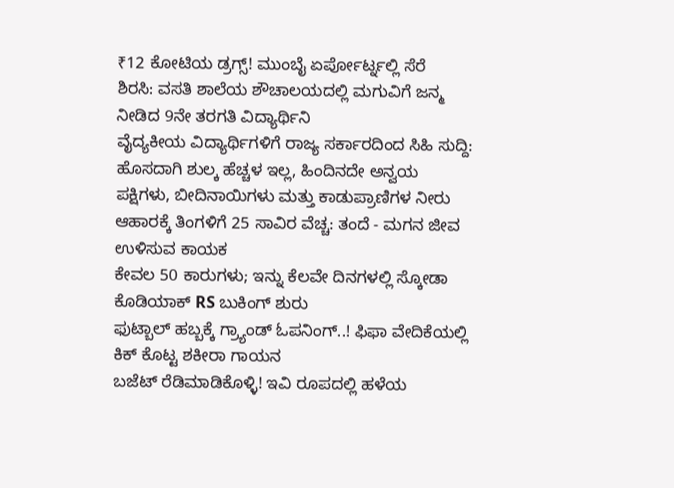₹12 ಕೋಟಿಯ ಡ್ರಗ್ಸ್! ಮುಂಬೈ ಏರ್ಪೋರ್ಟ್ನಲ್ಲಿ ಸೆರೆ
ಶಿರಸಿ: ವಸತಿ ಶಾಲೆಯ ಶೌಚಾಲಯದಲ್ಲಿ ಮಗುವಿಗೆ ಜನ್ಮ ನೀಡಿದ 9ನೇ ತರಗತಿ ವಿದ್ಯಾರ್ಥಿನಿ
ವೈದ್ಯಕೀಯ ವಿದ್ಯಾರ್ಥಿಗಳಿಗೆ ರಾಜ್ಯ ಸರ್ಕಾರದಿಂದ ಸಿಹಿ ಸುದ್ದಿ: ಹೊಸದಾಗಿ ಶುಲ್ಕ ಹೆಚ್ಚಳ ಇಲ್ಲ, ಹಿಂದಿನದೇ ಅನ್ವಯ
ಪಕ್ಷಿಗಳು, ಬೀದಿನಾಯಿಗಳು ಮತ್ತು ಕಾಡುಪ್ರಾಣಿಗಳ ನೀರು ಆಹಾರಕ್ಕೆ ತಿಂಗಳಿಗೆ 25 ಸಾವಿರ ವೆಚ್ಚ: ತಂದೆ - ಮಗನ ಜೀವ ಉಳಿಸುವ ಕಾಯಕ
ಕೇವಲ 50 ಕಾರುಗಳು; ಇನ್ನು ಕೆಲವೇ ದಿನಗಳಲ್ಲಿ ಸ್ಕೋಡಾ ಕೊಡಿಯಾಕ್ RS ಬುಕಿಂಗ್ ಶುರು
ಫುಟ್ಬಾಲ್ ಹಬ್ಬಕ್ಕೆ ಗ್ರ್ಯಾಂಡ್ ಓಪನಿಂಗ್..! ಫಿಫಾ ವೇದಿಕೆಯಲ್ಲಿ ಕಿಕ್ ಕೊಟ್ಟ ಶಕೀರಾ ಗಾಯನ
ಬಜೆಟ್ ರೆಡಿಮಾಡಿಕೊಳ್ಳಿ! ಇವಿ ರೂಪದಲ್ಲಿ ಹಳೆಯ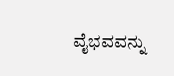ವೈಭವವನ್ನು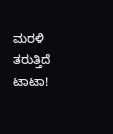ಮರಳಿ ತರುತ್ತಿದೆ ಟಾಟಾ!